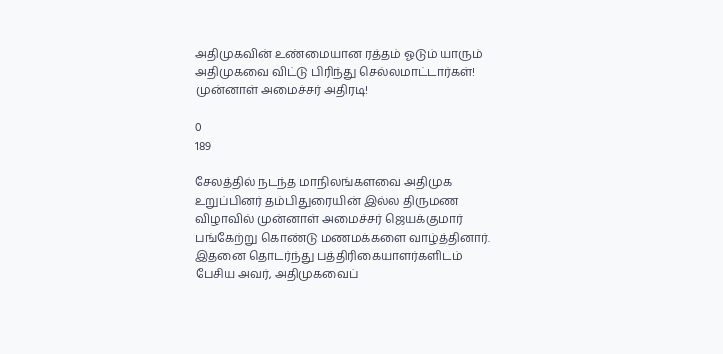அதிமுகவின் உண்மையான ரத்தம் ஓடும் யாரும் அதிமுகவை விட்டு பிரிந்து செல்லமாட்டார்கள்! முன்னாள் அமைச்சர் அதிரடி!

0
189

சேலத்தில் நடந்த மாநிலங்களவை அதிமுக உறுப்பினர் தம்பிதுரையின் இல்ல திருமண விழாவில் முன்னாள் அமைச்சர் ஜெயக்குமார் பங்கேற்று கொண்டு மணமக்களை வாழ்த்தினார். இதனை தொடர்ந்து பத்திரிகையாளர்களிடம் பேசிய அவர், அதிமுகவைப்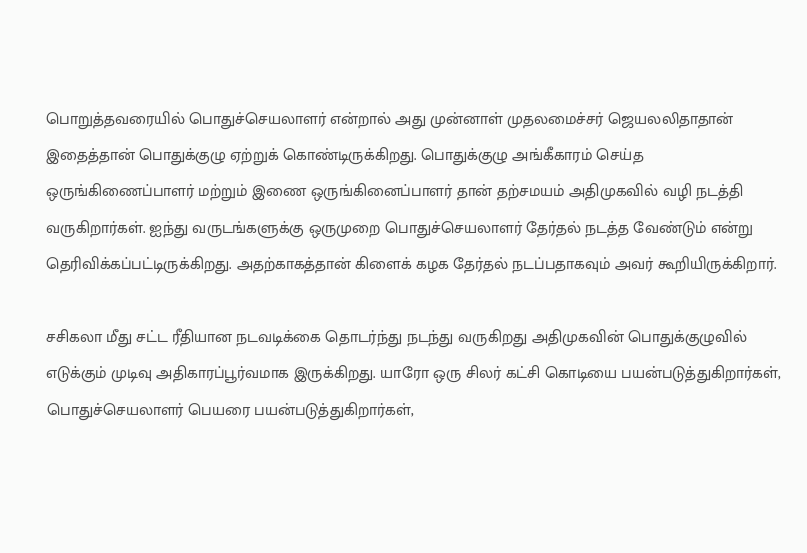பொறுத்தவரையில் பொதுச்செயலாளர் என்றால் அது முன்னாள் முதலமைச்சர் ஜெயலலிதாதான் இதைத்தான் பொதுக்குழு ஏற்றுக் கொண்டிருக்கிறது. பொதுக்குழு அங்கீகாரம் செய்த ஒருங்கிணைப்பாளர் மற்றும் இணை ஒருங்கினைப்பாளர் தான் தற்சமயம் அதிமுகவில் வழி நடத்தி வருகிறார்கள். ஐந்து வருடங்களுக்கு ஒருமுறை பொதுச்செயலாளர் தேர்தல் நடத்த வேண்டும் என்று தெரிவிக்கப்பட்டிருக்கிறது. அதற்காகத்தான் கிளைக் கழக தேர்தல் நடப்பதாகவும் அவர் கூறியிருக்கிறார்.

சசிகலா மீது சட்ட ரீதியான நடவடிக்கை தொடர்ந்து நடந்து வருகிறது அதிமுகவின் பொதுக்குழுவில் எடுக்கும் முடிவு அதிகாரப்பூர்வமாக இருக்கிறது. யாரோ ஒரு சிலர் கட்சி கொடியை பயன்படுத்துகிறார்கள், பொதுச்செயலாளர் பெயரை பயன்படுத்துகிறார்கள்,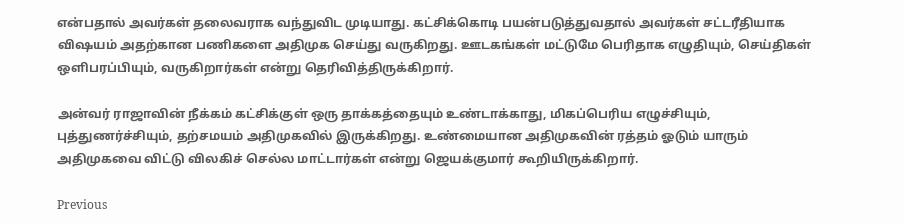என்பதால் அவர்கள் தலைவராக வந்துவிட முடியாது. கட்சிக்கொடி பயன்படுத்துவதால் அவர்கள் சட்டரீதியாக விஷயம் அதற்கான பணிகளை அதிமுக செய்து வருகிறது. ஊடகங்கள் மட்டுமே பெரிதாக எழுதியும், செய்திகள் ஒளிபரப்பியும், வருகிறார்கள் என்று தெரிவித்திருக்கிறார்.

அன்வர் ராஜாவின் நீக்கம் கட்சிக்குள் ஒரு தாக்கத்தையும் உண்டாக்காது, மிகப்பெரிய எழுச்சியும், புத்துணர்ச்சியும், தற்சமயம் அதிமுகவில் இருக்கிறது. உண்மையான அதிமுகவின் ரத்தம் ஓடும் யாரும் அதிமுகவை விட்டு விலகிச் செல்ல மாட்டார்கள் என்று ஜெயக்குமார் கூறியிருக்கிறார்.

Previous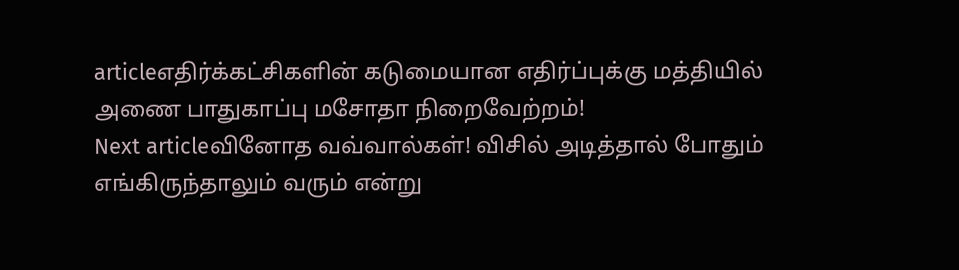articleஎதிர்க்கட்சிகளின் கடுமையான எதிர்ப்புக்கு மத்தியில் அணை பாதுகாப்பு மசோதா நிறைவேற்றம்!
Next articleவினோத வவ்வால்கள்! விசில் அடித்தால் போதும் எங்கிருந்தாலும் வரும் என்று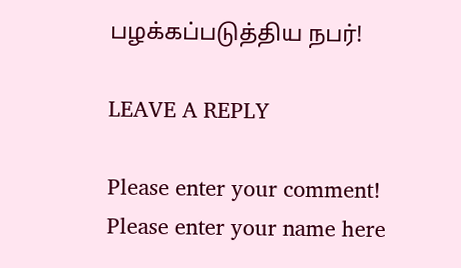பழக்கப்படுத்திய நபர்!

LEAVE A REPLY

Please enter your comment!
Please enter your name here